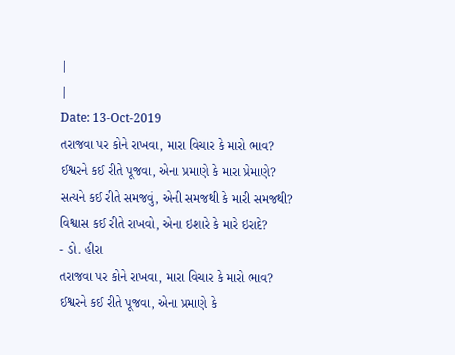|
|
Date: 13-Oct-2019
તરાજવા પર કોને રાખવા, મારા વિચાર કે મારો ભાવ?
ઈશ્વરને કઈ રીતે પૂજવા, એના પ્રમાણે કે મારા પ્રેમાણે?
સત્યને કઈ રીતે સમજવું, એની સમજથી કે મારી સમજથી?
વિશ્વાસ કઈ રીતે રાખવો, એના ઇશારે કે મારે ઇરાદે?
- ડો. હીરા
તરાજવા પર કોને રાખવા, મારા વિચાર કે મારો ભાવ?
ઈશ્વરને કઈ રીતે પૂજવા, એના પ્રમાણે કે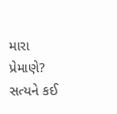મારા પ્રેમાણે?
સત્યને કઈ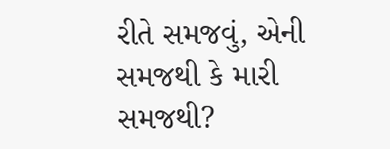રીતે સમજવું, એની સમજથી કે મારી સમજથી?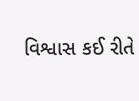વિશ્વાસ કઈ રીતે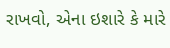રાખવો, એના ઇશારે કે મારે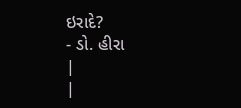ઇરાદે?
- ડો. હીરા
|
|